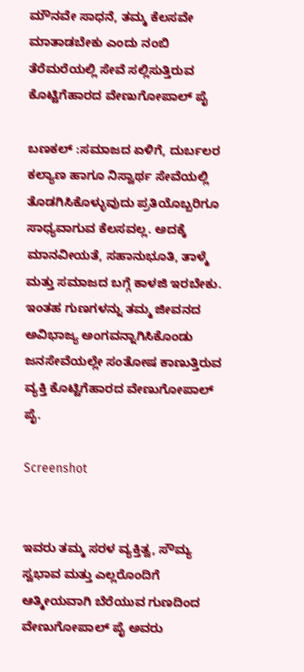ಮೌನವೇ ಸಾಧನೆ, ತಮ್ಮ ಕೆಲಸವೇ ಮಾತಾಡಬೇಕು ಎಂದು ನಂಬಿ ತೆರೆಮರೆಯಲ್ಲಿ ಸೇವೆ ಸಲ್ಲಿಸುತ್ತಿರುವ ಕೊಟ್ಟಿಗೆಹಾರದ ವೇಣುಗೋಪಾಲ್ ಪೈ

ಬಣಕಲ್ :ಸಮಾಜದ ಏಳಿಗೆ, ದುರ್ಬಲರ ಕಲ್ಯಾಣ ಹಾಗೂ ನಿಸ್ವಾರ್ಥ ಸೇವೆಯಲ್ಲಿ ತೊಡಗಿಸಿಕೊಳ್ಳುವುದು ಪ್ರತಿಯೊಬ್ಬರಿಗೂ ಸಾಧ್ಯವಾಗುವ ಕೆಲಸವಲ್ಲ. ಅದಕ್ಕೆ ಮಾನವೀಯತೆ, ಸಹಾನುಭೂತಿ, ತಾಳ್ಮೆ ಮತ್ತು ಸಮಾಜದ ಬಗ್ಗೆ ಕಾಳಜಿ ಇರಬೇಕು. ಇಂತಹ ಗುಣಗಳನ್ನು ತಮ್ಮ ಜೀವನದ ಅವಿಭಾಜ್ಯ ಅಂಗವನ್ನಾಗಿಸಿಕೊಂಡು ಜನಸೇವೆಯಲ್ಲೇ ಸಂತೋಷ ಕಾಣುತ್ತಿರುವ ವ್ಯಕ್ತಿ ಕೊಟ್ಟಿಗೆಹಾರದ ವೇಣುಗೋಪಾಲ್ ಪೈ.

Screenshot


ಇವರು ತಮ್ಮ ಸರಳ ವ್ಯಕ್ತಿತ್ವ, ಸೌಮ್ಯ ಸ್ವಭಾವ ಮತ್ತು ಎಲ್ಲರೊಂದಿಗೆ ಆತ್ಮೀಯವಾಗಿ ಬೆರೆಯುವ ಗುಣದಿಂದ ವೇಣುಗೋಪಾಲ್ ಪೈ ಅವರು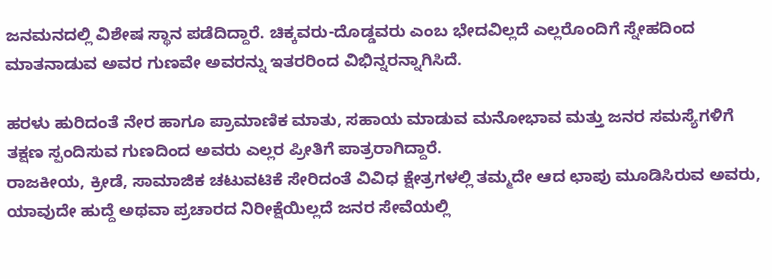ಜನಮನದಲ್ಲಿ ವಿಶೇಷ ಸ್ಥಾನ ಪಡೆದಿದ್ದಾರೆ. ಚಿಕ್ಕವರು-ದೊಡ್ಡವರು ಎಂಬ ಭೇದವಿಲ್ಲದೆ ಎಲ್ಲರೊಂದಿಗೆ ಸ್ನೇಹದಿಂದ ಮಾತನಾಡುವ ಅವರ ಗುಣವೇ ಅವರನ್ನು ಇತರರಿಂದ ವಿಭಿನ್ನರನ್ನಾಗಿಸಿದೆ.

ಹರಳು ಹುರಿದಂತೆ ನೇರ ಹಾಗೂ ಪ್ರಾಮಾಣಿಕ ಮಾತು, ಸಹಾಯ ಮಾಡುವ ಮನೋಭಾವ ಮತ್ತು ಜನರ ಸಮಸ್ಯೆಗಳಿಗೆ ತಕ್ಷಣ ಸ್ಪಂದಿಸುವ ಗುಣದಿಂದ ಅವರು ಎಲ್ಲರ ಪ್ರೀತಿಗೆ ಪಾತ್ರರಾಗಿದ್ದಾರೆ.
ರಾಜಕೀಯ, ಕ್ರೀಡೆ, ಸಾಮಾಜಿಕ ಚಟುವಟಿಕೆ ಸೇರಿದಂತೆ ವಿವಿಧ ಕ್ಷೇತ್ರಗಳಲ್ಲಿ ತಮ್ಮದೇ ಆದ ಛಾಪು ಮೂಡಿಸಿರುವ ಅವರು, ಯಾವುದೇ ಹುದ್ದೆ ಅಥವಾ ಪ್ರಚಾರದ ನಿರೀಕ್ಷೆಯಿಲ್ಲದೆ ಜನರ ಸೇವೆಯಲ್ಲಿ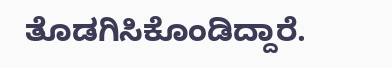ತೊಡಗಿಸಿಕೊಂಡಿದ್ದಾರೆ.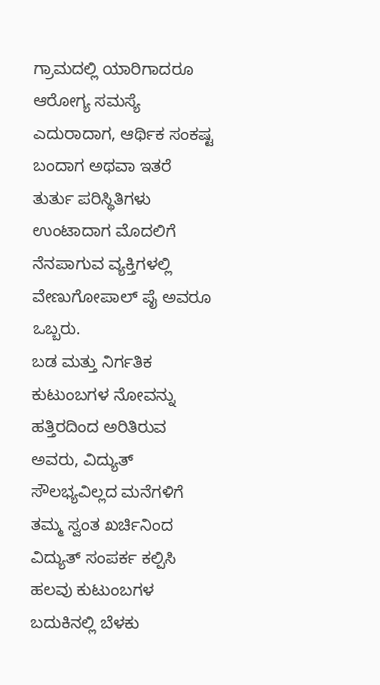ಗ್ರಾಮದಲ್ಲಿ ಯಾರಿಗಾದರೂ ಆರೋಗ್ಯ ಸಮಸ್ಯೆ ಎದುರಾದಾಗ, ಆರ್ಥಿಕ ಸಂಕಷ್ಟ ಬಂದಾಗ ಅಥವಾ ಇತರೆ ತುರ್ತು ಪರಿಸ್ಥಿತಿಗಳು ಉಂಟಾದಾಗ ಮೊದಲಿಗೆ ನೆನಪಾಗುವ ವ್ಯಕ್ತಿಗಳಲ್ಲಿ ವೇಣುಗೋಪಾಲ್ ಪೈ ಅವರೂ ಒಬ್ಬರು.
ಬಡ ಮತ್ತು ನಿರ್ಗತಿಕ ಕುಟುಂಬಗಳ ನೋವನ್ನು ಹತ್ತಿರದಿಂದ ಅರಿತಿರುವ ಅವರು, ವಿದ್ಯುತ್ ಸೌಲಭ್ಯವಿಲ್ಲದ ಮನೆಗಳಿಗೆ ತಮ್ಮ ಸ್ವಂತ ಖರ್ಚಿನಿಂದ ವಿದ್ಯುತ್ ಸಂಪರ್ಕ ಕಲ್ಪಿಸಿ ಹಲವು ಕುಟುಂಬಗಳ ಬದುಕಿನಲ್ಲಿ ಬೆಳಕು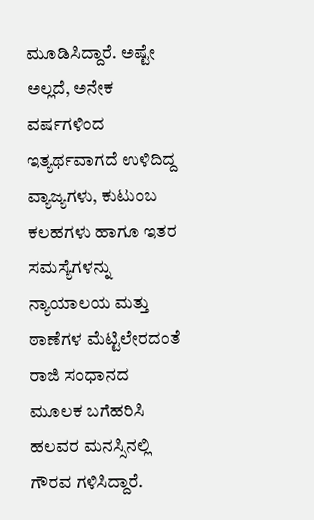ಮೂಡಿಸಿದ್ದಾರೆ. ಅಷ್ಟೇ ಅಲ್ಲದೆ, ಅನೇಕ ವರ್ಷಗಳಿಂದ ಇತ್ಯರ್ಥವಾಗದೆ ಉಳಿದಿದ್ದ ವ್ಯಾಜ್ಯಗಳು, ಕುಟುಂಬ ಕಲಹಗಳು ಹಾಗೂ ಇತರ ಸಮಸ್ಯೆಗಳನ್ನು ನ್ಯಾಯಾಲಯ ಮತ್ತು ಠಾಣೆಗಳ ಮೆಟ್ಟಿಲೇರದಂತೆ ರಾಜಿ ಸಂಧಾನದ ಮೂಲಕ ಬಗೆಹರಿಸಿ ಹಲವರ ಮನಸ್ಸಿನಲ್ಲಿ ಗೌರವ ಗಳಿಸಿದ್ದಾರೆ.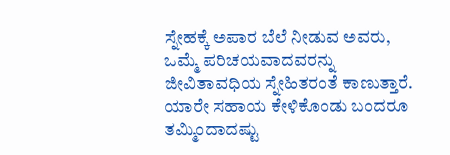ಸ್ನೇಹಕ್ಕೆ ಅಪಾರ ಬೆಲೆ ನೀಡುವ ಅವರು, ಒಮ್ಮೆ ಪರಿಚಯವಾದವರನ್ನು ಜೀವಿತಾವಧಿಯ ಸ್ನೇಹಿತರಂತೆ ಕಾಣುತ್ತಾರೆ. ಯಾರೇ ಸಹಾಯ ಕೇಳಿಕೊಂಡು ಬಂದರೂ ತಮ್ಮಿಂದಾದಷ್ಟು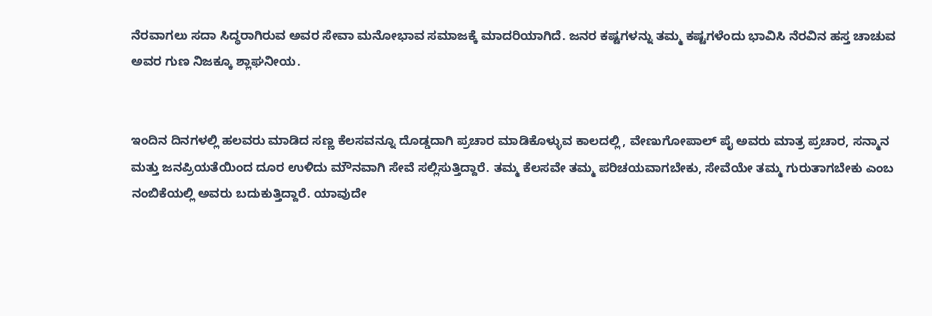ನೆರವಾಗಲು ಸದಾ ಸಿದ್ಧರಾಗಿರುವ ಅವರ ಸೇವಾ ಮನೋಭಾವ ಸಮಾಜಕ್ಕೆ ಮಾದರಿಯಾಗಿದೆ. ಜನರ ಕಷ್ಟಗಳನ್ನು ತಮ್ಮ ಕಷ್ಟಗಳೆಂದು ಭಾವಿಸಿ ನೆರವಿನ ಹಸ್ತ ಚಾಚುವ ಅವರ ಗುಣ ನಿಜಕ್ಕೂ ಶ್ಲಾಘನೀಯ.


ಇಂದಿನ ದಿನಗಳಲ್ಲಿ ಹಲವರು ಮಾಡಿದ ಸಣ್ಣ ಕೆಲಸವನ್ನೂ ದೊಡ್ಡದಾಗಿ ಪ್ರಚಾರ ಮಾಡಿಕೊಳ್ಳುವ ಕಾಲದಲ್ಲಿ, ವೇಣುಗೋಪಾಲ್ ಪೈ ಅವರು ಮಾತ್ರ ಪ್ರಚಾರ, ಸನ್ಮಾನ ಮತ್ತು ಜನಪ್ರಿಯತೆಯಿಂದ ದೂರ ಉಳಿದು ಮೌನವಾಗಿ ಸೇವೆ ಸಲ್ಲಿಸುತ್ತಿದ್ದಾರೆ. ತಮ್ಮ ಕೆಲಸವೇ ತಮ್ಮ ಪರಿಚಯವಾಗಬೇಕು, ಸೇವೆಯೇ ತಮ್ಮ ಗುರುತಾಗಬೇಕು ಎಂಬ ನಂಬಿಕೆಯಲ್ಲಿ ಅವರು ಬದುಕುತ್ತಿದ್ದಾರೆ. ಯಾವುದೇ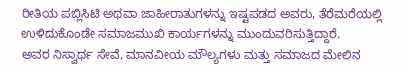ರೀತಿಯ ಪಬ್ಲಿಸಿಟಿ ಅಥವಾ ಜಾಹೀರಾತುಗಳನ್ನು ಇಷ್ಟಪಡದ ಅವರು, ತೆರೆಮರೆಯಲ್ಲಿ ಉಳಿದುಕೊಂಡೇ ಸಮಾಜಮುಖಿ ಕಾರ್ಯಗಳನ್ನು ಮುಂದುವರಿಸುತ್ತಿದ್ದಾರೆ.
ಅವರ ನಿಸ್ವಾರ್ಥ ಸೇವೆ, ಮಾನವೀಯ ಮೌಲ್ಯಗಳು ಮತ್ತು ಸಮಾಜದ ಮೇಲಿನ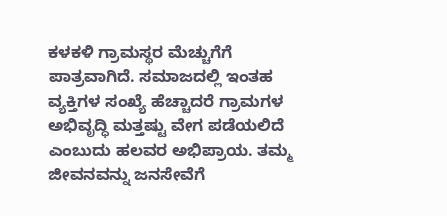ಕಳಕಳಿ ಗ್ರಾಮಸ್ಥರ ಮೆಚ್ಚುಗೆಗೆ ಪಾತ್ರವಾಗಿದೆ. ಸಮಾಜದಲ್ಲಿ ಇಂತಹ ವ್ಯಕ್ತಿಗಳ ಸಂಖ್ಯೆ ಹೆಚ್ಚಾದರೆ ಗ್ರಾಮಗಳ ಅಭಿವೃದ್ಧಿ ಮತ್ತಷ್ಟು ವೇಗ ಪಡೆಯಲಿದೆ ಎಂಬುದು ಹಲವರ ಅಭಿಪ್ರಾಯ. ತಮ್ಮ ಜೀವನವನ್ನು ಜನಸೇವೆಗೆ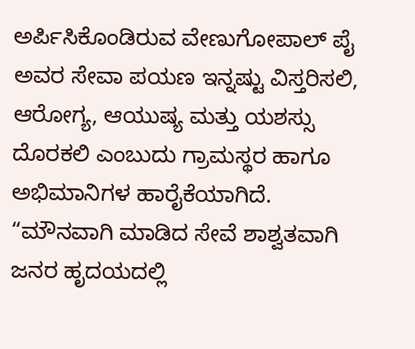ಅರ್ಪಿಸಿಕೊಂಡಿರುವ ವೇಣುಗೋಪಾಲ್ ಪೈ ಅವರ ಸೇವಾ ಪಯಣ ಇನ್ನಷ್ಟು ವಿಸ್ತರಿಸಲಿ, ಆರೋಗ್ಯ, ಆಯುಷ್ಯ ಮತ್ತು ಯಶಸ್ಸು ದೊರಕಲಿ ಎಂಬುದು ಗ್ರಾಮಸ್ಥರ ಹಾಗೂ ಅಭಿಮಾನಿಗಳ ಹಾರೈಕೆಯಾಗಿದೆ.
“ಮೌನವಾಗಿ ಮಾಡಿದ ಸೇವೆ ಶಾಶ್ವತವಾಗಿ ಜನರ ಹೃದಯದಲ್ಲಿ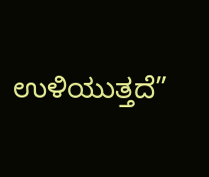ಉಳಿಯುತ್ತದೆ”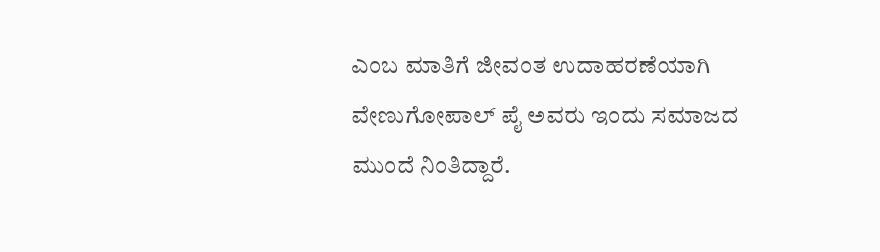ಎಂಬ ಮಾತಿಗೆ ಜೀವಂತ ಉದಾಹರಣೆಯಾಗಿ ವೇಣುಗೋಪಾಲ್ ಪೈ ಅವರು ಇಂದು ಸಮಾಜದ ಮುಂದೆ ನಿಂತಿದ್ದಾರೆ.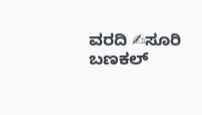ವರದಿ ✍ಸೂರಿ ಬಣಕಲ್